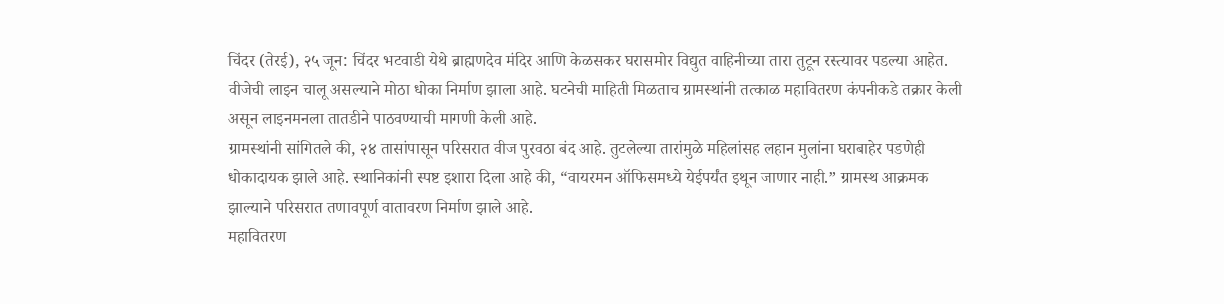चिंदर (तेरई), २५ जून: चिंदर भटवाडी येथे ब्राह्मणदेव मंदिर आणि केळसकर घरासमोर विद्युत वाहिनीच्या तारा तुटून रस्त्यावर पडल्या आहेत. वीजेची लाइन चालू असल्याने मोठा धोका निर्माण झाला आहे. घटनेची माहिती मिळताच ग्रामस्थांनी तत्काळ महावितरण कंपनीकडे तक्रार केली असून लाइनमनला तातडीने पाठवण्याची मागणी केली आहे.
ग्रामस्थांनी सांगितले की, २४ तासांपासून परिसरात वीज पुरवठा बंद आहे. तुटलेल्या तारांमुळे महिलांसह लहान मुलांना घराबाहेर पडणेही धोकादायक झाले आहे. स्थानिकांनी स्पष्ट इशारा दिला आहे की, “वायरमन ऑफिसमध्ये येईपर्यंत इथून जाणार नाही.” ग्रामस्थ आक्रमक झाल्याने परिसरात तणावपूर्ण वातावरण निर्माण झाले आहे.
महावितरण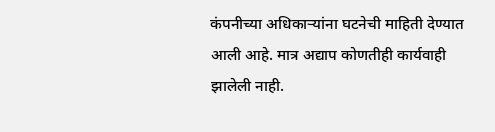कंपनीच्या अधिकाऱ्यांना घटनेची माहिती देण्यात आली आहे. मात्र अद्याप कोणतीही कार्यवाही झालेली नाही.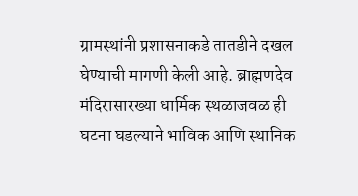ग्रामस्थांनी प्रशासनाकडे तातडीने दखल घेण्याची मागणी केली आहे. ब्राह्मणदेव मंदिरासारख्या धार्मिक स्थळाजवळ ही घटना घडल्याने भाविक आणि स्थानिक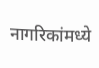नागरिकांमध्ये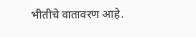भीतीचे वातावरण आहे.